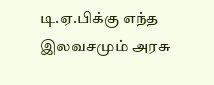டி.ஏ.பிக்கு எந்த இலவசமும் அரசு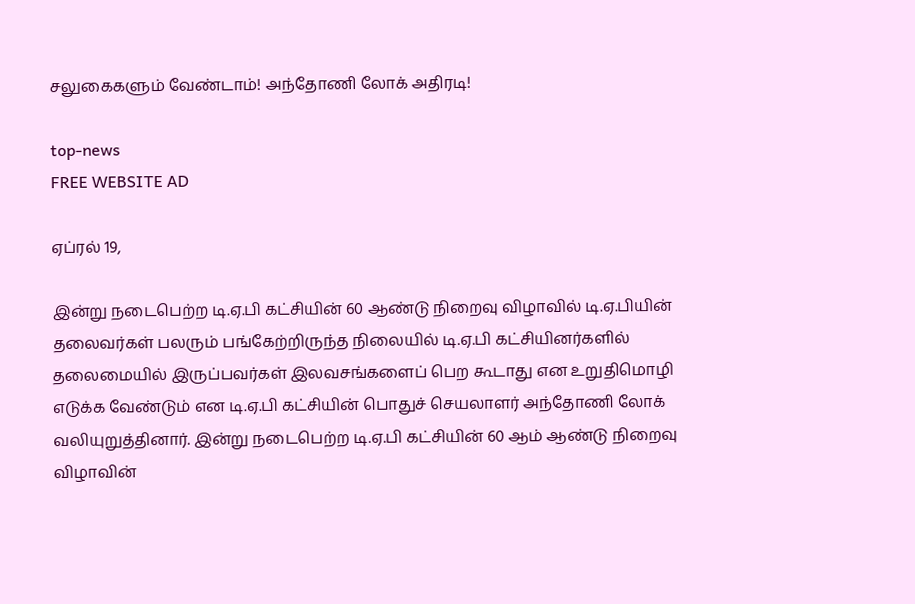சலுகைகளும் வேண்டாம்! அந்தோணி லோக் அதிரடி!

top-news
FREE WEBSITE AD

ஏப்ரல் 19,

இன்று நடைபெற்ற டி.ஏ.பி கட்சியின் 60 ஆண்டு நிறைவு விழாவில் டி.ஏ.பியின் தலைவர்கள் பலரும் பங்கேற்றிருந்த நிலையில் டி.ஏ.பி கட்சியினர்களில் தலைமையில் இருப்பவர்கள் இலவசங்களைப் பெற கூடாது என உறுதிமொழி எடுக்க வேண்டும் என டி.ஏ.பி கட்சியின் பொதுச் செயலாளர் அந்தோணி லோக் வலியுறுத்தினார். இன்று நடைபெற்ற டி.ஏ.பி கட்சியின் 60 ஆம் ஆண்டு நிறைவு விழாவின்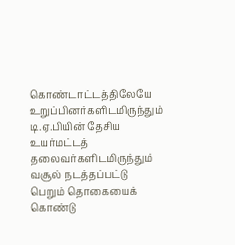கொண்டாட்டத்திலேயே உறுப்பினர்களிடமிருந்தும் டி.ஏ.பியின் தேசிய உயர்மட்டத் தலைவர்களிடமிருந்தும் வசூல் நடத்தப்பட்டு பெறும் தொகையைக் கொண்டு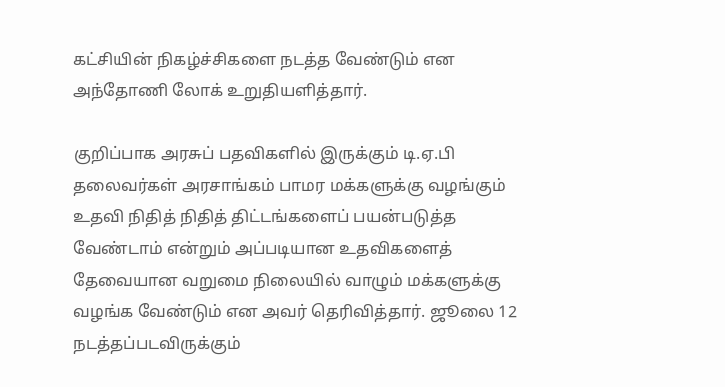கட்சியின் நிகழ்ச்சிகளை நடத்த வேண்டும் என அந்தோணி லோக் உறுதியளித்தார்.

குறிப்பாக அரசுப் பதவிகளில் இருக்கும் டி.ஏ.பி தலைவர்கள் அரசாங்கம் பாமர மக்களுக்கு வழங்கும் உதவி நிதித் நிதித் திட்டங்களைப் பயன்படுத்த வேண்டாம் என்றும் அப்படியான உதவிகளைத் தேவையான வறுமை நிலையில் வாழும் மக்களுக்கு வழங்க வேண்டும் என அவர் தெரிவித்தார். ஜூலை 12 நடத்தப்படவிருக்கும்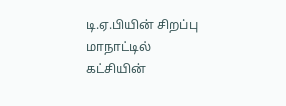டி.ஏ.பியின் சிறப்பு மாநாட்டில் கட்சியின்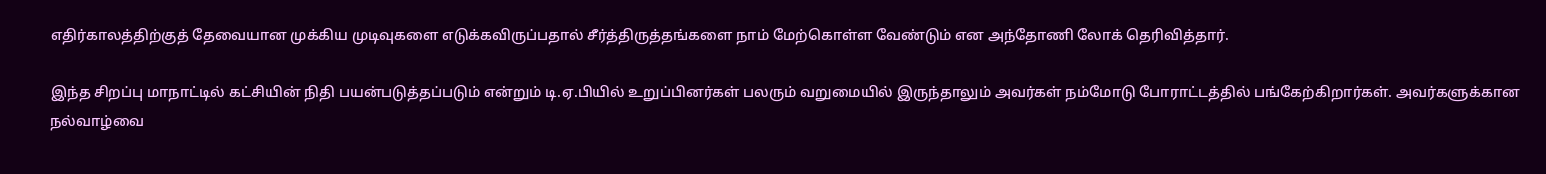எதிர்காலத்திற்குத் தேவையான முக்கிய முடிவுகளை எடுக்கவிருப்பதால் சீர்த்திருத்தங்களை நாம் மேற்கொள்ள வேண்டும் என அந்தோணி லோக் தெரிவித்தார்.

இந்த சிறப்பு மாநாட்டில் கட்சியின் நிதி பயன்படுத்தப்படும் என்றும் டி.ஏ.பியில் உறுப்பினர்கள் பலரும் வறுமையில் இருந்தாலும் அவர்கள் நம்மோடு போராட்டத்தில் பங்கேற்கிறார்கள். அவர்களுக்கான நல்வாழ்வை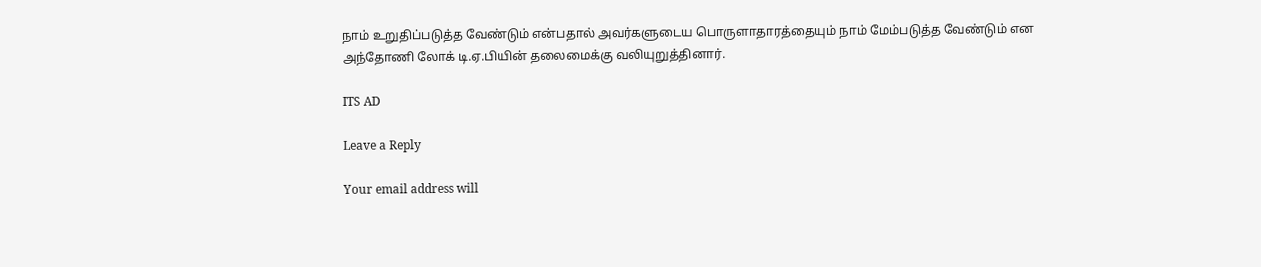நாம் உறுதிப்படுத்த வேண்டும் என்பதால் அவர்களுடைய பொருளாதாரத்தையும் நாம் மேம்படுத்த வேண்டும் என அந்தோணி லோக் டி.ஏ.பியின் தலைமைக்கு வலியுறுத்தினார்.

ITS AD

Leave a Reply

Your email address will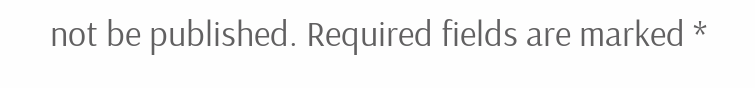not be published. Required fields are marked *